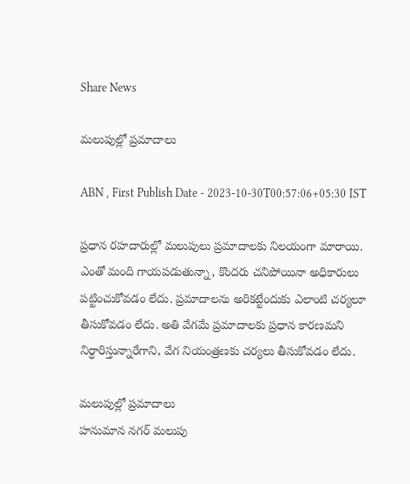Share News

మలుపుల్లో ప్రమాదాలు

ABN , First Publish Date - 2023-10-30T00:57:06+05:30 IST

ప్రధాన రహదారుల్లో మలుపులు ప్రమాదాలకు నిలయంగా మారాయి. ఎంతో మంది గాయపడుతున్నా, కొందరు చనిపోయినా అధికారులు పట్టించుకోవడం లేదు. ప్రమాదాలను అరికట్టేందుకు ఎలాంటి చర్యలూ తీసుకోవడం లేదు. అతి వేగమే ప్రమాదాలకు ప్రధాన కారణమని నిర్ధారిస్తున్నారేగాని, వేగ నియంత్రణకు చర్యలు తీసుకోవడం లేదు.

మలుపుల్లో ప్రమాదాలు
హనుమాన నగర్‌ మలుపు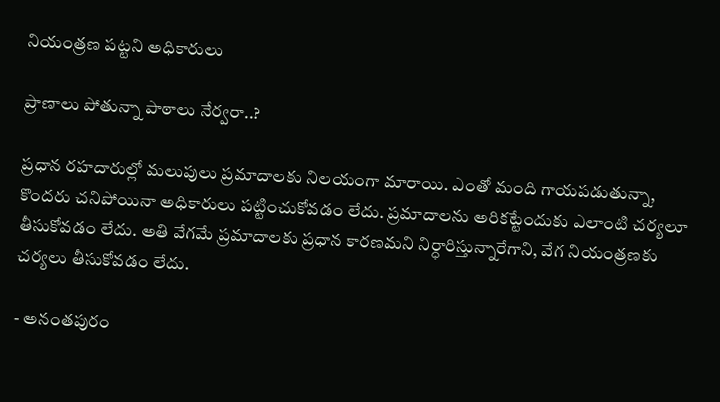నియంత్రణ పట్టని అధికారులు

ప్రాణాలు పోతున్నా పాఠాలు నేర్వరా..?

ప్రధాన రహదారుల్లో మలుపులు ప్రమాదాలకు నిలయంగా మారాయి. ఎంతో మంది గాయపడుతున్నా, కొందరు చనిపోయినా అధికారులు పట్టించుకోవడం లేదు. ప్రమాదాలను అరికట్టేందుకు ఎలాంటి చర్యలూ తీసుకోవడం లేదు. అతి వేగమే ప్రమాదాలకు ప్రధాన కారణమని నిర్ధారిస్తున్నారేగాని, వేగ నియంత్రణకు చర్యలు తీసుకోవడం లేదు.

- అనంతపురం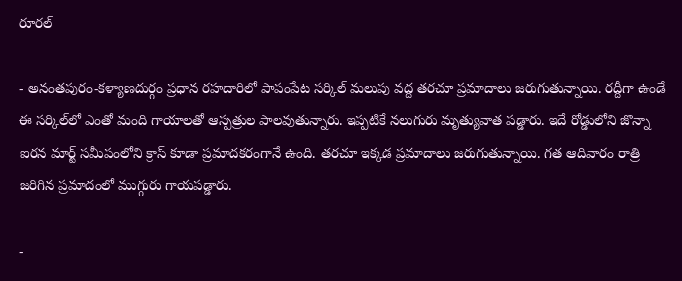రూరల్‌

- అనంతపురం-కళ్యాణదుర్గం ప్రధాన రహదారిలో పాపంపేట సర్కిల్‌ మలుపు వద్ద తరచూ ప్రమాదాలు జరుగుతున్నాయి. రద్దీగా ఉండే ఈ సర్కిల్‌లో ఎంతో మంది గాయాలతో ఆస్పత్రుల పాలవుతున్నారు. ఇప్పటికే నలుగురు మృత్యువాత పడ్డారు. ఇదే రోడ్డులోని జొన్నా ఐరన మార్ట్‌ సమీపంలోని క్రాస్‌ కూడా ప్రమాదకరంగానే ఉంది. తరచూ ఇక్కడ ప్రమాదాలు జరుగుతున్నాయి. గత ఆదివారం రాత్రి జరిగిన ప్రమాదంలో ముగ్గురు గాయపడ్డారు.

-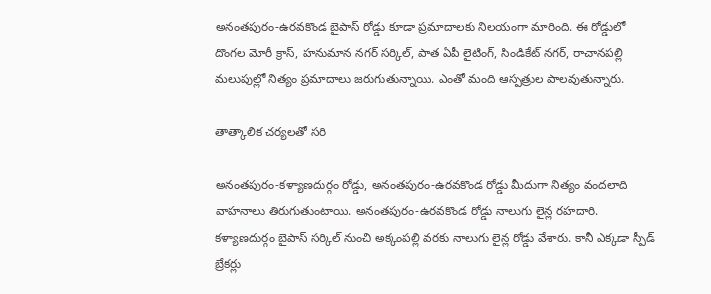అనంతపురం-ఉరవకొండ బైపాస్‌ రోడ్డు కూడా ప్రమాదాలకు నిలయంగా మారింది. ఈ రోడ్డులో దొంగల మోరీ క్రాస్‌, హనుమాన నగర్‌ సర్కిల్‌, పాత ఏపీ లైటింగ్‌, సిండికేట్‌ నగర్‌, రాచానపల్లి మలుపుల్లో నిత్యం ప్రమాదాలు జరుగుతున్నాయి. ఎంతో మంది ఆస్పత్రుల పాలవుతున్నారు.

తాత్కాలిక చర్యలతో సరి

అనంతపురం-కళ్యాణదుర్గం రోడ్డు, అనంతపురం-ఉరవకొండ రోడ్డు మీదుగా నిత్యం వందలాది వాహనాలు తిరుగుతుంటాయి. అనంతపురం-ఉరవకొండ రోడ్డు నాలుగు లైన్ల రహదారి. కళ్యాణదుర్గం బైపాస్‌ సర్కిల్‌ నుంచి అక్కంపల్లి వరకు నాలుగు లైన్ల రోడ్డు వేశారు. కానీ ఎక్కడా స్పీడ్‌ బ్రేకర్లు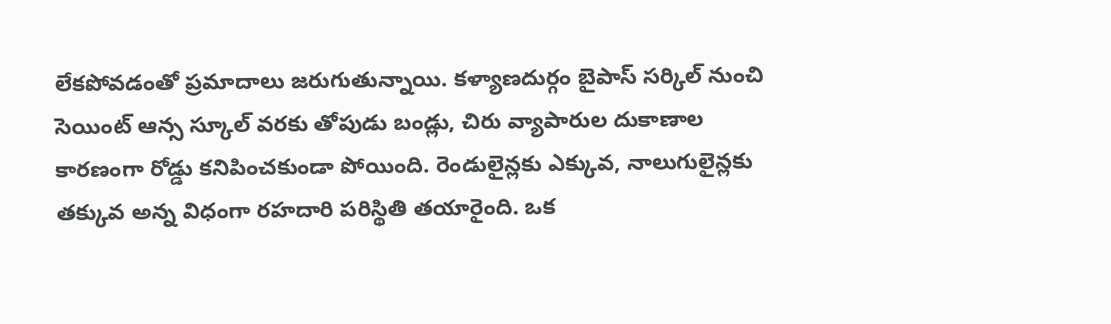లేకపోవడంతో ప్రమాదాలు జరుగుతున్నాయి. కళ్యాణదుర్గం బైపాస్‌ సర్కిల్‌ నుంచి సెయింట్‌ ఆన్స స్కూల్‌ వరకు తోపుడు బండ్లు, చిరు వ్యాపారుల దుకాణాల కారణంగా రోడ్డు కనిపించకుండా పోయింది. రెండులైన్లకు ఎక్కువ, నాలుగులైన్లకు తక్కువ అన్న విధంగా రహదారి పరిస్థితి తయారైంది. ఒక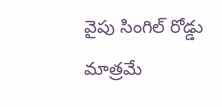వైపు సింగిల్‌ రోడ్డు మాత్రమే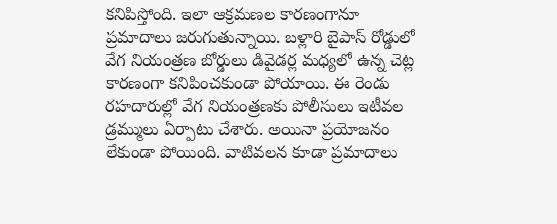కనిపిస్తోంది. ఇలా ఆక్రమణల కారణంగానూ ప్రమాదాలు జరుగుతున్నాయి. బళ్లారి బైపాస్‌ రోడ్డులో వేగ నియంత్రణ బోర్డులు డివైడర్ల మధ్యలో ఉన్న చెట్ల కారణంగా కనిపించకుండా పోయాయి. ఈ రెండు రహదారుల్లో వేగ నియంత్రణకు పోలీసులు ఇటీవల డ్రమ్ములు ఏర్పాటు చేశారు. అయినా ప్రయోజనం లేకుండా పోయింది. వాటివలన కూడా ప్రమాదాలు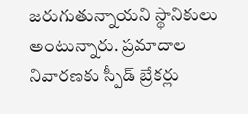జరుగుతున్నాయని స్థానికులు అంటున్నారు. ప్రమాదాల నివారణకు స్పీడ్‌ బ్రేకర్లు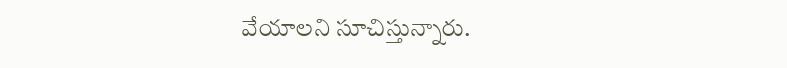వేయాలని సూచిస్తున్నారు.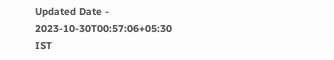Updated Date - 2023-10-30T00:57:06+05:30 IST